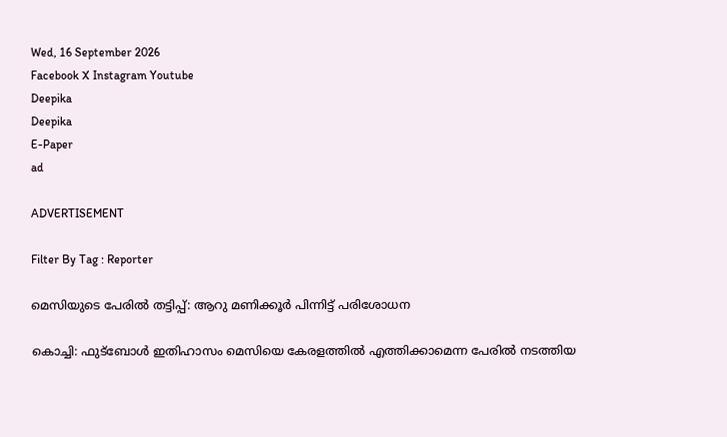Wed, 16 September 2026
Facebook X Instagram Youtube
Deepika
Deepika
E-Paper
ad

ADVERTISEMENT

Filter By Tag : Reporter

മെസിയുടെ പേരില്‍ തട്ടിപ്പ്: ആറു മണിക്കൂര്‍ പിന്നിട്ട് പരിശോധന

കൊച്ചി: ഫുട്‌ബോള്‍ ഇതിഹാസം മെസിയെ കേരളത്തില്‍ എത്തിക്കാമെന്ന പേരില്‍ നടത്തിയ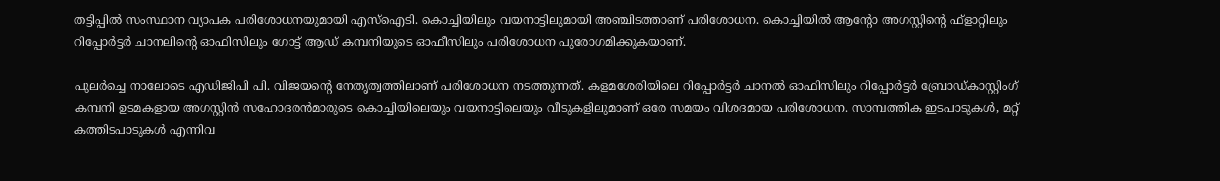തട്ടിപ്പില്‍ സംസ്ഥാന വ്യാപക പരിശോധനയുമായി എസ്‌ഐടി. കൊച്ചിയിലും വയനാട്ടിലുമായി അഞ്ചിടത്താണ് പരിശോധന. കൊച്ചിയില്‍ ആന്‍റോ അഗസ്റ്റിന്‍റെ ഫ്‌ളാറ്റിലും റിപ്പോര്‍ട്ടര്‍ ചാനലിന്‍റെ ഓഫിസിലും ഗോട്ട് ആഡ് കമ്പനിയുടെ ഓഫീസിലും പരിശോധന പുരോഗമിക്കുകയാണ്.

പുലര്‍ച്ചെ നാലോടെ എഡിജിപി പി. വിജയന്‍റെ നേതൃത്വത്തിലാണ് പരിശോധന നടത്തുന്നത്. കളമശേരിയിലെ റിപ്പോര്‍ട്ടര്‍ ചാനല്‍ ഓഫിസിലും റിപ്പോര്‍ട്ടര്‍ ബ്രോഡ്കാസ്റ്റിംഗ് കമ്പനി ഉടമകളായ അഗസ്റ്റിന്‍ സഹോദരന്‍മാരുടെ കൊച്ചിയിലെയും വയനാട്ടിലെയും വീടുകളിലുമാണ് ഒരേ സമയം വിശദമായ പരിശോധന. സാമ്പത്തിക ഇടപാടുകള്‍, മറ്റ് കത്തിടപാടുകള്‍ എന്നിവ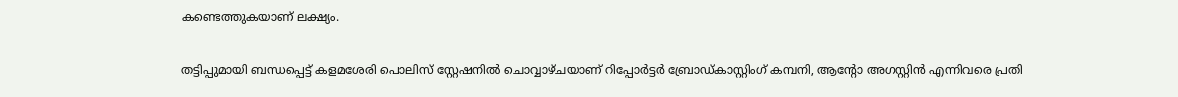കണ്ടെത്തുകയാണ് ലക്ഷ്യം.

തട്ടിപ്പുമായി ബന്ധപ്പെട്ട് കളമശേരി പൊലിസ് സ്റ്റേഷനില്‍ ചൊവ്വാഴ്ചയാണ് റിപ്പോര്‍ട്ടര്‍ ബ്രോഡ്കാസ്റ്റിംഗ് കമ്പനി, ആന്‍റോ അഗസ്റ്റിന്‍ എന്നിവരെ പ്രതി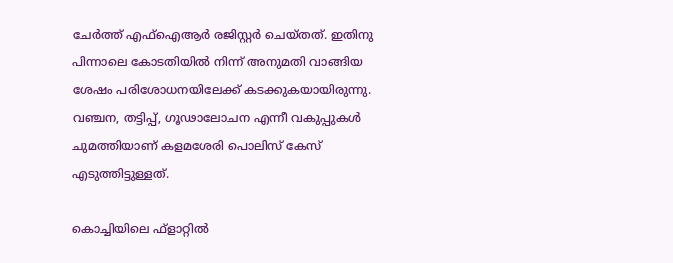ചേര്‍ത്ത് എഫ്‌ഐആര്‍ രജിസ്റ്റര്‍ ചെയ്തത്. ഇതിനു പിന്നാലെ കോടതിയില്‍ നിന്ന് അനുമതി വാങ്ങിയ ശേഷം പരിശോധനയിലേക്ക് കടക്കുകയായിരുന്നു. വഞ്ചന, തട്ടിപ്പ്, ഗൂഢാലോചന എന്നീ വകുപ്പുകള്‍ ചുമത്തിയാണ് കളമശേരി പൊലിസ് കേസ് എടുത്തിട്ടുള്ളത്.

കൊച്ചിയിലെ ഫ്‌ളാറ്റില്‍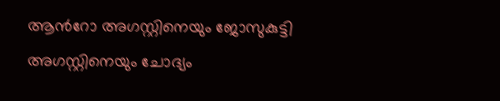ആന്‍റോ അഗസ്റ്റിനെയും ജോസുകുട്ടി അഗസ്റ്റിനെയും ചോദ്യം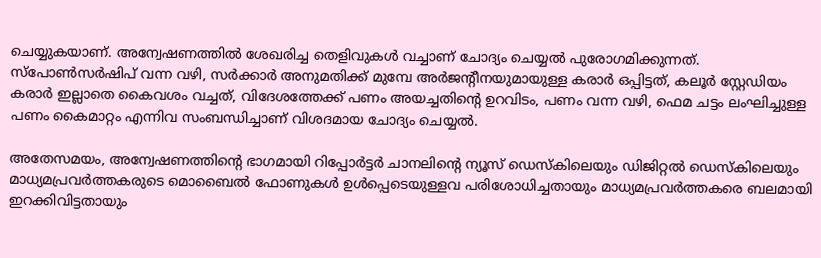ചെയ്യുകയാണ്. അന്വേഷണത്തില്‍ ശേഖരിച്ച തെളിവുകള്‍ വച്ചാണ് ചോദ്യം ചെയ്യല്‍ പുരോഗമിക്കുന്നത്. സ്‌പോണ്‍സര്‍ഷിപ് വന്ന വഴി, സര്‍ക്കാര്‍ അനുമതിക്ക് മുമ്പേ അര്‍ജന്‍റീനയുമായുള്ള കരാര്‍ ഒപ്പിട്ടത്, കലൂര്‍ സ്റ്റേഡിയം കരാര്‍ ഇല്ലാതെ കൈവശം വച്ചത്, വിദേശത്തേക്ക് പണം അയച്ചതിന്‍റെ ഉറവിടം, പണം വന്ന വഴി, ഫെമ ചട്ടം ലംഘിച്ചുള്ള പണം കൈമാറ്റം എന്നിവ സംബന്ധിച്ചാണ് വിശദമായ ചോദ്യം ചെയ്യല്‍.

അതേസമയം, അന്വേഷണത്തിന്‍റെ ഭാഗമായി റിപ്പോര്‍ട്ടര്‍ ചാനലിന്‍റെ ന്യൂസ് ഡെസ്‌കിലെയും ഡിജിറ്റല്‍ ഡെസ്‌കിലെയും മാധ്യമപ്രവര്‍ത്തകരുടെ മൊബൈല്‍ ഫോണുകള്‍ ഉള്‍പ്പെടെയുള്ളവ പരിശോധിച്ചതായും മാധ്യമപ്രവര്‍ത്തകരെ ബലമായി ഇറക്കിവിട്ടതായും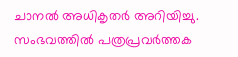ചാനല്‍ അധികൃതര്‍ അറിയിച്ചു. സംഭവത്തില്‍ പത്രപ്രവര്‍ത്തക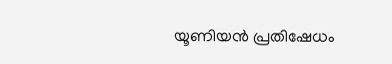യൂണിയന്‍ പ്രതിഷേധം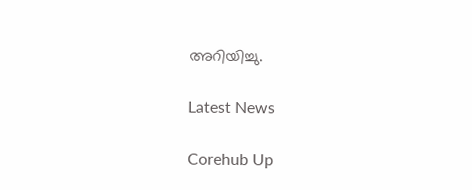അറിയിച്ചു.

Latest News

Corehub Up